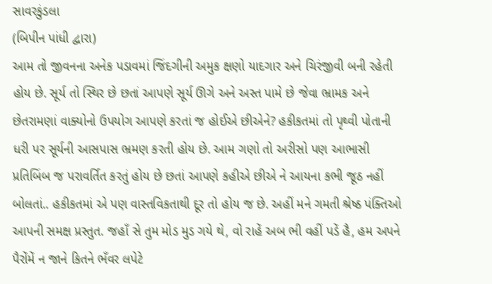સાવરકુંડલા
(બિપીન પાંધી દ્વારા)
આમ તો જીવનના અનેક પડાવમાં જિંદગીની અમુક ક્ષણો યાદગાર અને ચિરંજીવી બની રહેતી હોય છે. સૂર્ય તો સ્થિર છે છતાં આપણે સૂર્ય ઊગે અને અસ્ત પામે છે જેવા ભ્રામક અને છેતરામણાં વાક્યોનો ઉપયોગ આપણે કરતાં જ હોઈએ છીએને? હકીકતમાં તો પૃથ્વી પોતાની ધરી પર સૂર્યની આસપાસ ભ્રમણ કરતી હોય છે. આમ ગણો તો અરીસો પણ આભાસી પ્રતિબિંબ જ પરાવર્તિત કરતું હોય છે છતાં આપણે કહીએ છીએ ને આયના કભી જૂઠ નહીં બોલતાં.. હકીકતમાં એ પણ વાસ્તવિકતાથી દૂર તો હોય જ છે. અહીં મને ગમતી શ્રેષ્ઠ પંક્તિઓ આપની સમક્ષ પ્રસ્તુત. જહાઁ સે તુમ મોડ મુડ ગયે થે, વો રાહેં અબ ભી વહીં પડેં હૈ, હમ અપને પૈરોંમેં ન જાને કિતને ભઁવર લપેટે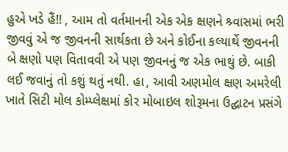હુએ ખડે હૈં!! , આમ તો વર્તમાનની એક એક ક્ષણને શ્ર્વાસમાં ભરી જીવવું એ જ જીવનની સાર્થકતા છે અને કોઈના કલ્યાર્થે જીવનની બે ક્ષણો પણ વિતાવવી એ પણ જીવનનું જ એક ભાથું છે. બાકી લઈ જવાનું તો કશું થતું નથી. હા, આવી અણમોલ ક્ષણ અમરેલી ખાતે સિટી મોલ કોમ્પ્લેક્ષમાં કોર મોબાઇલ શોરૂમના ઉદ્ઘાટન પ્રસંગે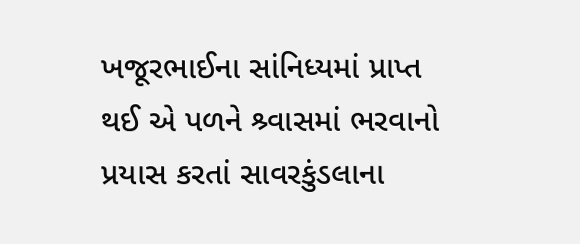ખજૂરભાઈના સાંનિધ્યમાં પ્રાપ્ત થઈ એ પળને શ્ર્વાસમાં ભરવાનો પ્રયાસ કરતાં સાવરકુંડલાના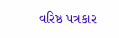વરિષ્ઠ પત્રકાર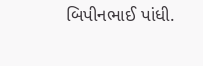બિપીનભાઈ પાંધી.